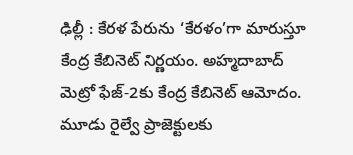ఢిల్లీ : కేరళ పేరును ‘కేరళం’గా మారుస్తూ కేంద్ర కేబినెట్ నిర్ణయం. అహ్మదాబాద్ మెట్రో ఫేజ్-2కు కేంద్ర కేబినెట్ ఆమోదం.
మూడు రైల్వే ప్రాజెక్టులకు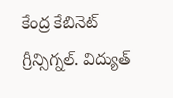కేంద్ర కేబినెట్ గ్రీన్సిగ్నల్. విద్యుత్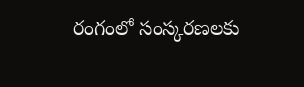రంగంలో సంస్కరణలకు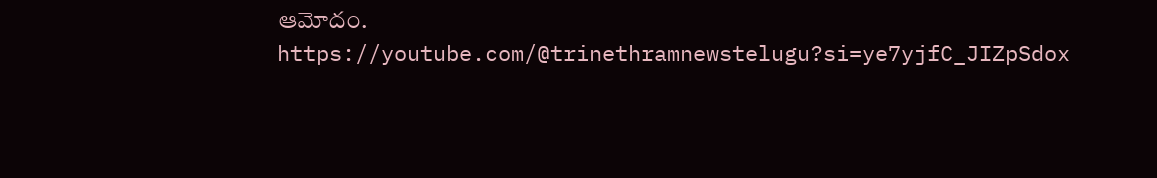ఆమోదం.
https://youtube.com/@trinethramnewstelugu?si=ye7yjfC_JIZpSdox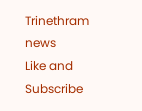Trinethram news
Like and Subscribe